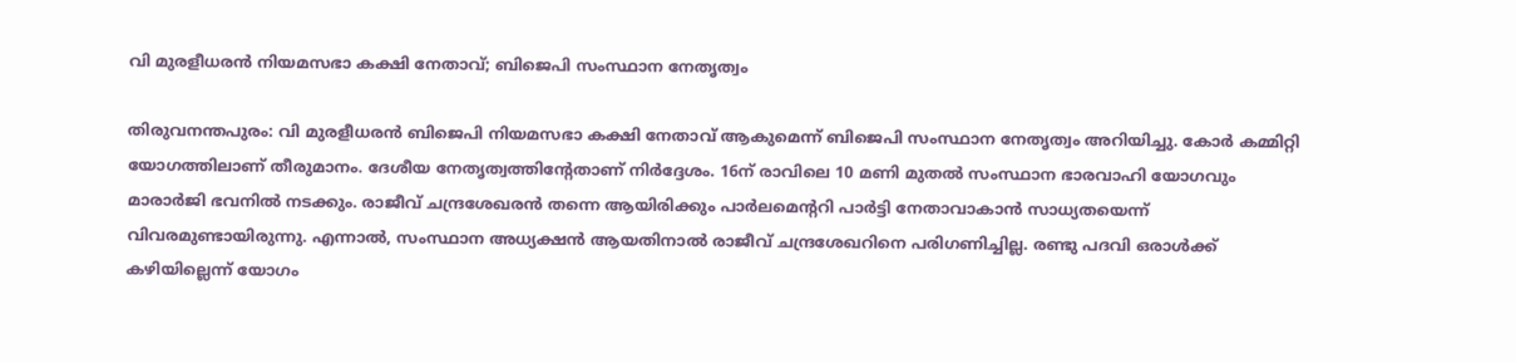വി മുരളീധരന്‍ നിയമസഭാ കക്ഷി നേതാവ്; ബിജെപി സംസ്ഥാന നേതൃത്വം

തിരുവനന്തപുരം: വി മുരളീധരന്‍ ബിജെപി നിയമസഭാ കക്ഷി നേതാവ് ആകുമെന്ന് ബിജെപി സംസ്ഥാന നേതൃത്വം അറിയിച്ചു. കോര്‍ കമ്മിറ്റി യോഗത്തിലാണ് തീരുമാനം. ദേശീയ നേതൃത്വത്തിന്റേതാണ് നിര്‍ദ്ദേശം. 16ന് രാവിലെ 10 മണി മുതല്‍ സംസ്ഥാന ഭാരവാഹി യോഗവും മാരാര്‍ജി ഭവനില്‍ നടക്കും. രാജീവ് ചന്ദ്രശേഖരന്‍ തന്നെ ആയിരിക്കും പാര്‍ലമെന്ററി പാര്‍ട്ടി നേതാവാകാന്‍ സാധ്യതയെന്ന് വിവരമുണ്ടായിരുന്നു. എന്നാല്‍, സംസ്ഥാന അധ്യക്ഷന്‍ ആയതിനാല്‍ രാജീവ് ചന്ദ്രശേഖറിനെ പരിഗണിച്ചില്ല. രണ്ടു പദവി ഒരാള്‍ക്ക് കഴിയില്ലെന്ന് യോഗം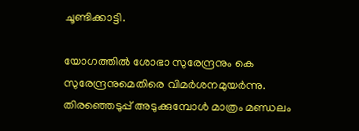ചൂണ്ടിക്കാട്ടി.

യോഗത്തില്‍ ശോഭാ സുരേന്ദ്രനും കെ സുരേന്ദ്രനുമെതിരെ വിമര്‍ശനമുയര്‍ന്നു. തിരഞ്ഞെടുപ്പ് അടുക്കുമ്പോള്‍ മാത്രം മണ്ഡലം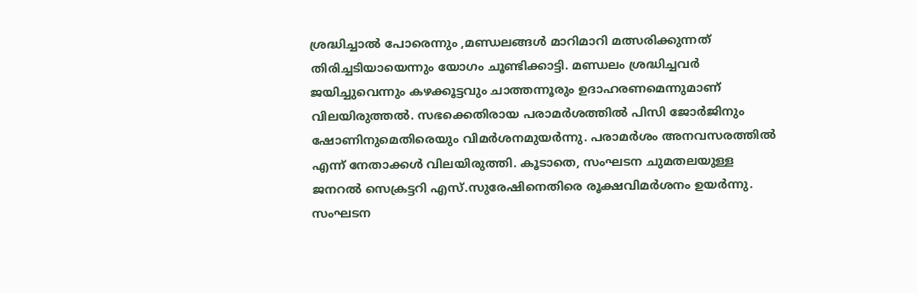ശ്രദ്ധിച്ചാല്‍ പോരെന്നും ,മണ്ഡലങ്ങള്‍ മാറിമാറി മത്സരിക്കുന്നത് തിരിച്ചടിയായെന്നും യോഗം ചൂണ്ടിക്കാട്ടി. മണ്ഡലം ശ്രദ്ധിച്ചവര്‍ ജയിച്ചുവെന്നും കഴക്കൂട്ടവും ചാത്തന്നൂരും ഉദാഹരണമെന്നുമാണ് വിലയിരുത്തല്‍. സഭക്കെതിരായ പരാമര്‍ശത്തില്‍ പിസി ജോര്‍ജിനും ഷോണിനുമെതിരെയും വിമര്‍ശനമുയര്‍ന്നു. പരാമര്‍ശം അനവസരത്തില്‍ എന്ന് നേതാക്കള്‍ വിലയിരുത്തി. കൂടാതെ, സംഘടന ചുമതലയുള്ള ജനറല്‍ സെക്രട്ടറി എസ്.സുരേഷിനെതിരെ രൂക്ഷവിമര്‍ശനം ഉയര്‍ന്നു. സംഘടന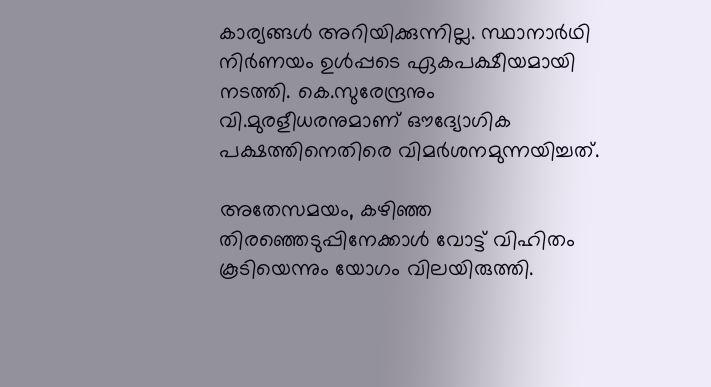കാര്യങ്ങള്‍ അറിയിക്കുന്നില്ല. സ്ഥാനാര്‍ഥി നിര്‍ണയം ഉള്‍പ്പടെ ഏകപക്ഷീയമായി നടത്തി. കെ.സുരേന്ദ്രനും വി.മുരളീധരനുമാണ് ഔദ്യോഗിക പക്ഷത്തിനെതിരെ വിമര്‍ശനമുന്നയിച്ചത്.

അതേസമയം, കഴിഞ്ഞ തിരഞ്ഞെടുപ്പിനേക്കാള്‍ വോട്ട് വിഹിതം കൂടിയെന്നും യോഗം വിലയിരുത്തി.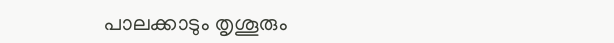പാലക്കാടും തൃശൂരും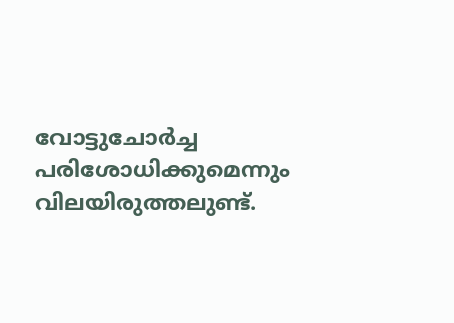വോട്ടുചോര്‍ച്ച പരിശോധിക്കുമെന്നും വിലയിരുത്തലുണ്ട്.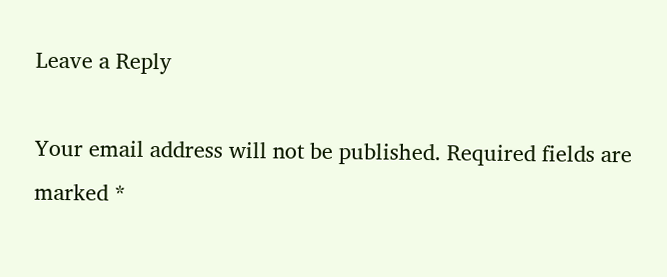Leave a Reply

Your email address will not be published. Required fields are marked *